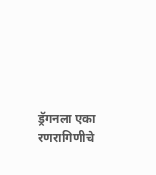ड्रॅगनला एका रणरागिणीचे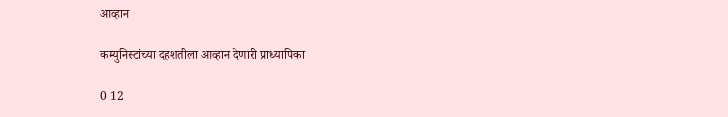आव्हान

कम्युनिस्टांच्या दहशतीला आव्हान देणारी प्राध्यापिका

0 12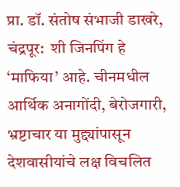प्रा. डॉ. संतोष संभाजी डाखरे, चंद्रपूर:  शी जिनपिंग हे ‘माफिया’ आहे. चीनमधील आर्थिक अनागोंदी, बेरोजगारी, भ्रष्टाचार या मुद्द्यांपासून देशवासीयांचे लक्ष विचलित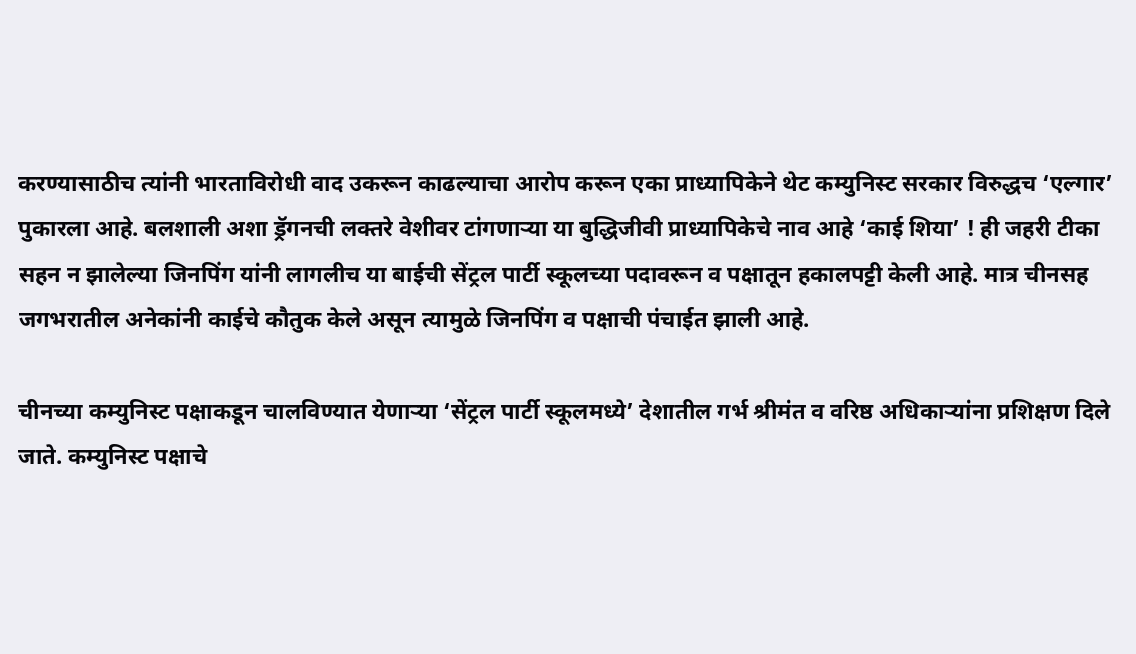करण्यासाठीच त्यांनी भारताविरोधी वाद उकरून काढल्याचा आरोप करून एका प्राध्यापिकेने थेट कम्युनिस्ट सरकार विरुद्धच ‘एल्गार’ पुकारला आहे. बलशाली अशा ड्रॅगनची लक्तरे वेशीवर टांगणार्‍या या बुद्धिजीवी प्राध्यापिकेचे नाव आहे ‘काई शिया’ ! ही जहरी टीका सहन न झालेल्या जिनपिंग यांनी लागलीच या बाईची सेंट्रल पार्टी स्कूलच्या पदावरून व पक्षातून हकालपट्टी केली आहे. मात्र चीनसह जगभरातील अनेकांनी काईचे कौतुक केले असून त्यामुळे जिनपिंग व पक्षाची पंचाईत झाली आहे.

चीनच्या कम्युनिस्ट पक्षाकडून चालविण्यात येणाऱ्या ‘सेंट्रल पार्टी स्कूलमध्ये’ देशातील गर्भ श्रीमंत व वरिष्ठ अधिकाऱ्यांना प्रशिक्षण दिले जाते. कम्युनिस्ट पक्षाचे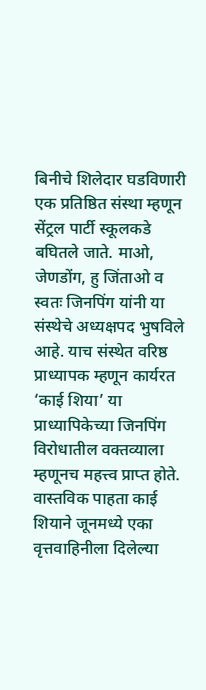बिनीचे शिलेदार घडविणारी एक प्रतिष्ठित संस्था म्हणून सेंट्रल पार्टी स्कूलकडे बघितले जाते. माओ, जेणडोंग, हु जिंताओ व स्वतः जिनपिंग यांनी या संस्थेचे अध्यक्षपद भुषविले आहे. याच संस्थेत वरिष्ठ प्राध्यापक म्हणून कार्यरत ‘काई शिया’ या प्राध्यापिकेच्या जिनपिंग विरोधातील वक्तव्याला म्हणूनच महत्त्व प्राप्त होते. वास्तविक पाहता काई शियाने जूनमध्ये एका वृत्तवाहिनीला दिलेल्या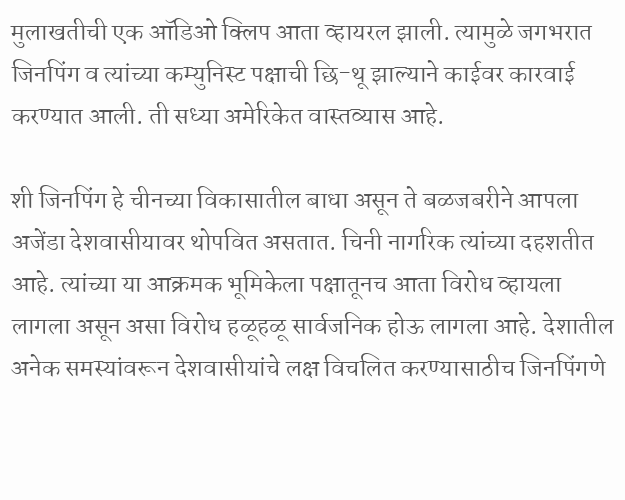मुलाखतीची एक ऑडिओ क्लिप आता व्हायरल झाली. त्यामुळे जगभरात जिनपिंग व त्यांच्या कम्युनिस्ट पक्षाची छि-थू झाल्याने काईवर कारवाई करण्यात आली. ती सध्या अमेरिकेत वास्तव्यास आहे.

शी जिनपिंग हे चीनच्या विकासातील बाधा असून ते बळजबरीने आपला अजेंडा देशवासीयावर थोपवित असतात. चिनी नागरिक त्यांच्या दहशतीत आहे. त्यांच्या या आक्रमक भूमिकेला पक्षातूनच आता विरोध व्हायला लागला असून असा विरोध हळूहळू सार्वजनिक होऊ लागला आहे. देशातील अनेक समस्यांवरून देशवासीयांचे लक्ष विचलित करण्यासाठीच जिनपिंगणे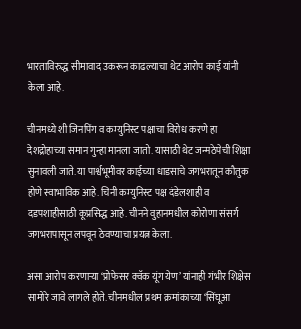भारताविरुद्ध सीमावाद उकरून काढल्याचा थेट आरोप काई यांनी केला आहे.

चीनमध्ये शी जिनपिंग व कम्युनिस्ट पक्षाचा विरोध करणे हा देशद्रोहाच्या समान गुन्हा मानला जातो. यासाठी थेट जन्मठेपेची शिक्षा सुनावली जाते. या पार्श्वभूमीवर काईच्या धाडसाचे जगभरातून कौतुक होणे स्वाभाविक आहे. चिनी कम्युनिस्ट पक्ष दंडेलशाही व दडपशाहीसाठी कूप्रसिद्ध आहे. चीनने वुहानमधील कोरोणा संसर्ग जगभरापासून लपवून ठेवण्याचा प्रयत्न केला.

असा आरोप करणाऱ्या ‘प्रोफेसर क्वॅक यूंग येण’ यांनाही गंभीर शिक्षेस सामोरे जावे लागले होते. चीनमधील प्रथम क्रमांकाच्या ‘सिंघूआ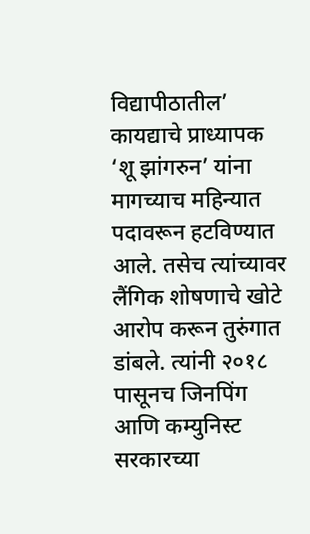विद्यापीठातील’ कायद्याचे प्राध्यापक ‘शू झांगरुन’ यांना मागच्याच महिन्यात पदावरून हटविण्यात आले. तसेच त्यांच्यावर लैंगिक शोषणाचे खोटे आरोप करून तुरुंगात डांबले. त्यांनी २०१८ पासूनच जिनपिंग आणि कम्युनिस्ट सरकारच्या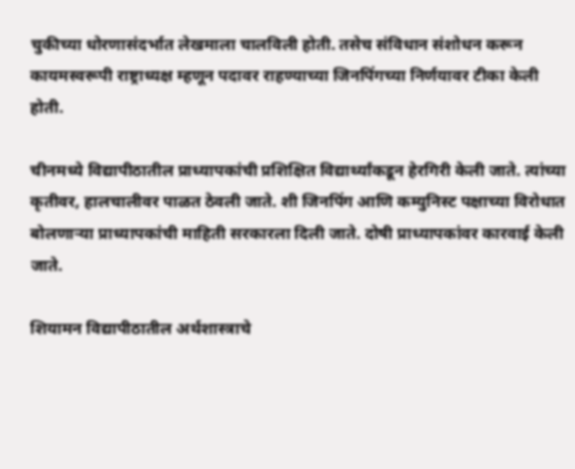चुकीच्या धोरणासंदर्भात लेखमाला चालविली होती. तसेच संविधान संशोधन करून कायमस्वरूपी राष्ट्राध्यक्ष म्हणून पदावर राहण्याच्या जिनपिंगच्या निर्णयावर टीका केली होती.

चीनमध्ये विद्यापीठातील प्राध्यापकांची प्रशिक्षित विद्यार्थ्यांकडून हेरगिरी केली जाते. त्यांच्या कृतीवर, हालचालीवर पाळत ठेवली जाते. शी जिनपिंग आणि कम्युनिस्ट पक्षाच्या विरोधात बोलणार्‍या प्राध्यापकांची माहिती सरकारला दिली जाते. दोषी प्राध्यापकांवर कारवाई केली जाते.

शियामन विद्यापीठातील अर्थशास्त्राचे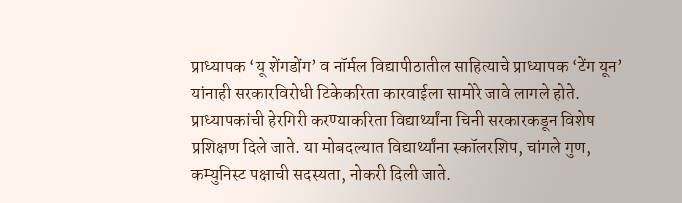प्राध्यापक ‘यू शेंगडोंग’ व नॉर्मल विद्यापीठातील साहित्याचे प्राध्यापक ‘टेंग यून’ यांनाही सरकारविरोधी टिकेकरिता कारवाईला सामोरे जावे लागले होते. प्राध्यापकांची हेरगिरी करण्याकरिता विद्यार्थ्यांना चिनी सरकारकडून विशेष प्रशिक्षण दिले जाते. या मोबदल्यात विद्यार्थ्यांना स्कॉलरशिप, चांगले गुण, कम्युनिस्ट पक्षाची सदस्यता, नोकरी दिली जाते.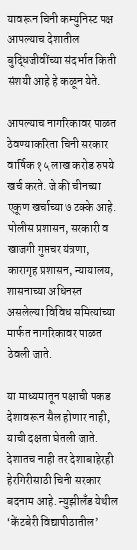यावरून चिनी कम्युनिस्ट पक्ष आपल्याच देशातील बुद्धिजीवींच्या संदर्भात किती संशयी आहे हे कळून येते.

आपल्याच नागरिकावर पाळत ठेवण्याकरिता चिनी सरकार वार्षिक १५ लाख करोड रुपये खर्च करते. जे की चीनच्या एकूण खर्चाच्या ७ टक्के आहे. पोलीस प्रशासन, सरकारी व खाजगी गुप्तचर यंत्रणा, कारागृह प्रशासन, न्यायालय, शासनाच्या अधिनस्त असलेल्या विविध समित्यांच्या मार्फत नागरिकावर पाळत ठेवली जाते.

या माध्यमातून पक्षाची पकड देशावरून सैल होणार नाही, याची दक्षता घेतली जाते. देशातच नाही तर देशाबाहेरही हेरगिरीसाठी चिनी सरकार बदनाम आहे. न्युझीलँड येथील ‘केंटबेरी विद्यापीठातील’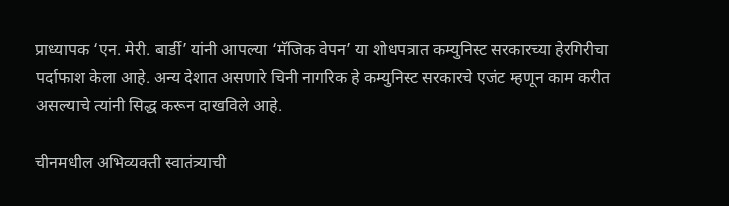प्राध्यापक ‘एन. मेरी. बार्डी’ यांनी आपल्या ‘मॅजिक वेपन’ या शोधपत्रात कम्युनिस्ट सरकारच्या हेरगिरीचा पर्दाफाश केला आहे. अन्य देशात असणारे चिनी नागरिक हे कम्युनिस्ट सरकारचे एजंट म्हणून काम करीत असल्याचे त्यांनी सिद्ध करून दाखविले आहे.

चीनमधील अभिव्यक्ती स्वातंत्र्याची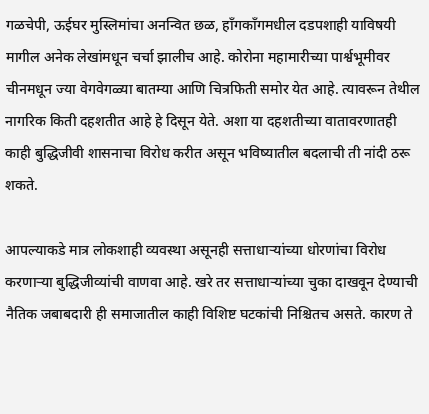गळचेपी, ऊईघर मुस्लिमांचा अनन्वित छळ, हाँगकाँगमधील दडपशाही याविषयी मागील अनेक लेखांमधून चर्चा झालीच आहे. कोरोना महामारीच्या पार्श्वभूमीवर चीनमधून ज्या वेगवेगळ्या बातम्या आणि चित्रफिती समोर येत आहे. त्यावरून तेथील नागरिक किती दहशतीत आहे हे दिसून येते. अशा या दहशतीच्या वातावरणातही काही बुद्धिजीवी शासनाचा विरोध करीत असून भविष्यातील बदलाची ती नांदी ठरू शकते.

आपल्याकडे मात्र लोकशाही व्यवस्था असूनही सत्ताधाऱ्यांच्या धोरणांचा विरोध करणाऱ्या बुद्धिजीव्यांची वाणवा आहे. खरे तर सत्ताधाऱ्यांच्या चुका दाखवून देण्याची नैतिक जबाबदारी ही समाजातील काही विशिष्ट घटकांची निश्चितच असते. कारण ते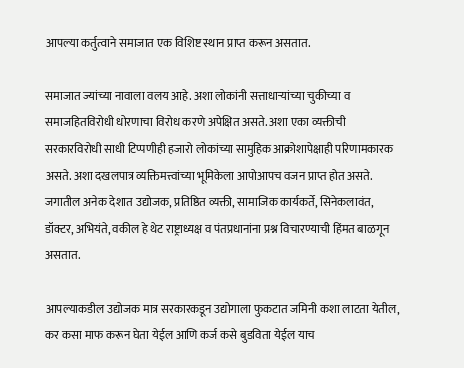आपल्या कर्तुत्वाने समाजात एक विशिष्ट स्थान प्राप्त करून असतात.

समाजात ज्यांच्या नावाला वलय आहे. अशा लोकांनी सत्ताधाऱ्यांच्या चुकीच्या व समाजहितविरोधी धोरणाचा विरोध करणे अपेक्षित असते. अशा एका व्यक्तीची सरकारविरोधी साधी टिप्पणीही हजारो लोकांच्या सामुहिक आक्रोशापेक्षाही परिणामकारक असते. अशा दखलपात्र व्यक्तिमत्त्वांच्या भूमिकेला आपोआपच वजन प्राप्त होत असते. जगातील अनेक देशात उद्योजक, प्रतिष्ठित व्यक्ती, सामाजिक कार्यकर्ते, सिनेकलावंत, डॉक्टर, अभियंते, वकील हे थेट राष्ट्राध्यक्ष व पंतप्रधानांना प्रश्न विचारण्याची हिंमत बाळगून असतात.

आपल्याकडील उद्योजक मात्र सरकारकडून उद्योगाला फुकटात जमिनी कशा लाटता येतील, कर कसा माफ करून घेता येईल आणि कर्ज कसे बुडविता येईल याच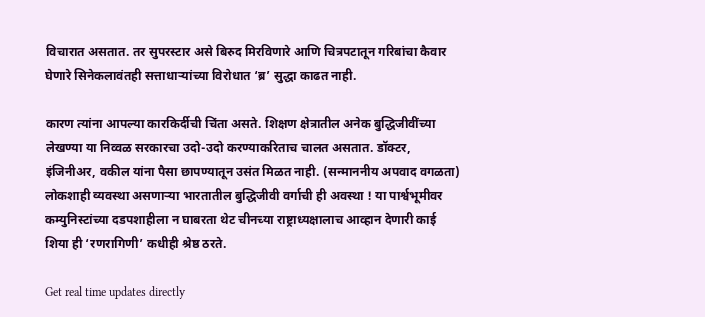विचारात असतात. तर सुपरस्टार असे बिरुद मिरविणारे आणि चित्रपटातून गरिबांचा कैवार घेणारे सिनेकलावंतही सत्ताधाऱ्यांच्या विरोधात ‘ब्र’ सुद्धा काढत नाही.

कारण त्यांना आपल्या कारकिर्दीची चिंता असते. शिक्षण क्षेत्रातील अनेक बुद्धिजीवींच्या लेखण्या या निव्वळ सरकारचा उदो-उदो करण्याकरिताच चालत असतात. डॉक्टर, इंजिनीअर, वकील यांना पैसा छापण्यातून उसंत मिळत नाही. (सन्माननीय अपवाद वगळता) लोकशाही व्यवस्था असणाऱ्या भारतातील बुद्धिजीवी वर्गाची ही अवस्था ! या पार्श्वभूमीवर कम्युनिस्टांच्या दडपशाहीला न घाबरता थेट चीनच्या राष्ट्राध्यक्षालाच आव्हान देणारी काई शिया ही ‘रणरागिणी’ कधीही श्रेष्ठ ठरते.

Get real time updates directly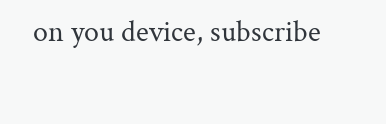on you device, subscribe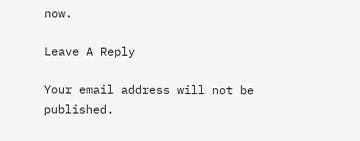now.

Leave A Reply

Your email address will not be published.